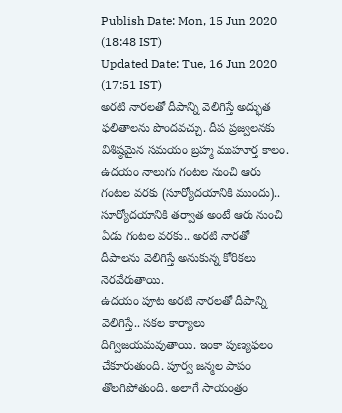Publish Date: Mon, 15 Jun 2020 (18:48 IST)
Updated Date: Tue, 16 Jun 2020 (17:51 IST)
అరటి నారలతో దీపాన్ని వెలిగిస్తే అద్భుత ఫలితాలను పొందవచ్చు. దీప ప్రజ్వలనకు విశిష్ఠమైన సమయం బ్రహ్మ ముహూర్త కాలం. ఉదయం నాలుగు గంటల నుంచి ఆరు గంటల వరకు (సూర్యోదయానికి ముందు).. సూర్యోదయానికి తర్వాత అంటే ఆరు నుంచి ఏడు గంటల వరకు.. అరటి నారతో దీపాలను వెలిగిస్తే అనుకున్న కోరికలు నెరవేరుతాయి.
ఉదయం పూట అరటి నారలతో దీపాన్ని వెలిగిస్తే.. సకల కార్యాలు దిగ్విజయమవుతాయి. ఇంకా పుణ్యఫలం చేకూరుతుంది. పూర్వ జన్మల పాపం తొలగిపోతుంది. అలాగే సాయంత్రం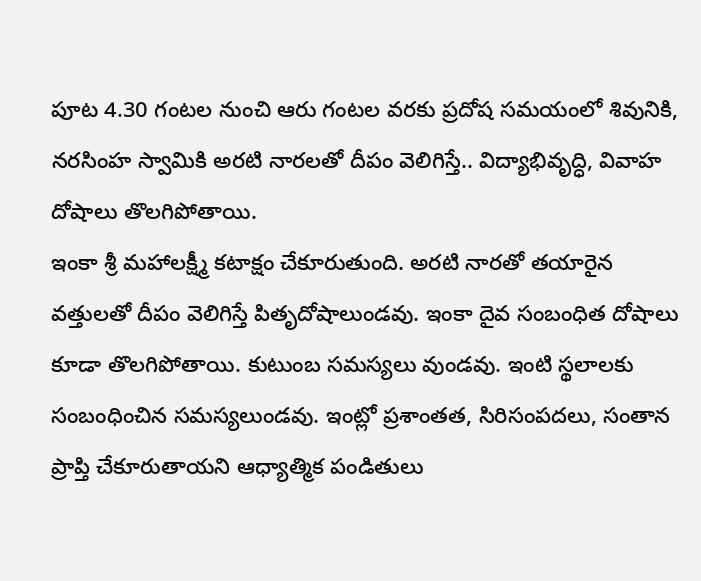పూట 4.30 గంటల నుంచి ఆరు గంటల వరకు ప్రదోష సమయంలో శివునికి, నరసింహ స్వామికి అరటి నారలతో దీపం వెలిగిస్తే.. విద్యాభివృద్ధి, వివాహ దోషాలు తొలగిపోతాయి.
ఇంకా శ్రీ మహాలక్ష్మీ కటాక్షం చేకూరుతుంది. అరటి నారతో తయారైన వత్తులతో దీపం వెలిగిస్తే పితృదోషాలుండవు. ఇంకా దైవ సంబంధిత దోషాలు కూడా తొలగిపోతాయి. కుటుంబ సమస్యలు వుండవు. ఇంటి స్థలాలకు సంబంధించిన సమస్యలుండవు. ఇంట్లో ప్రశాంతత, సిరిసంపదలు, సంతాన ప్రాప్తి చేకూరుతాయని ఆధ్యాత్మిక పండితులు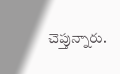చెప్తున్నారు.